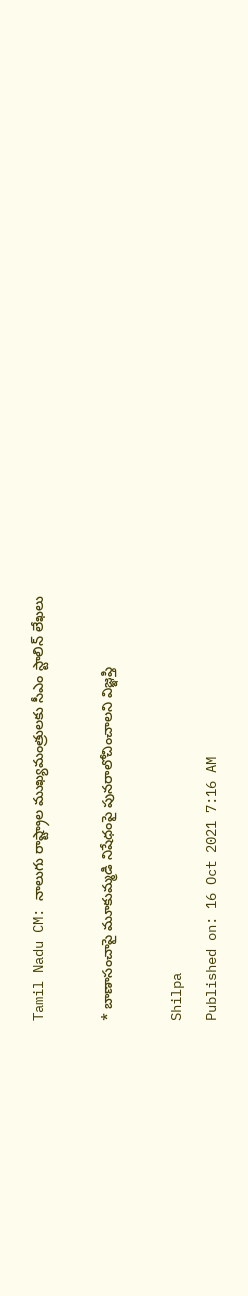Tamil Nadu CM: నాలుగు రాష్ట్రాల ముఖ్యమంత్రులకు సీఎం స్టాలిన్ లేఖలు

* బాణాసంచా‌పై మూకుమ్మడి నిషేధంపై పునరాలోచించాలని విజ్ఞప్తి

Shilpa
Published on: 16 Oct 2021 7:16 AM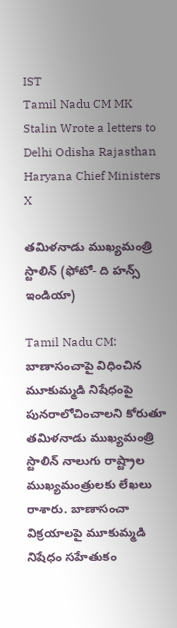IST
Tamil Nadu CM MK Stalin Wrote a letters to Delhi Odisha Rajasthan Haryana Chief Ministers
X

తమిళనాడు ముఖ్యమంత్రి స్టాలిన్ (ఫోటో- ది హన్స్ ఇండియా)

Tamil Nadu CM: బాణాసంచా‌పై విధించిన మూకుమ్మడి నిషేధంపై పునరాలోచించాలని కోరుతూ తమిళనాడు ముఖ్యమంత్రి స్టాలిన్ నాలుగు రాష్ట్రాల ముఖ్యమంత్రులకు లేఖలు రాశారు. బాణాసంచా విక్రయాలపై మూకుమ్మడి నిషేధం సహేతుకం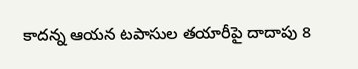కాదన్న ఆయన టపాసుల తయారీపై దాదాపు 8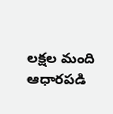లక్షల మంది ఆధారపడి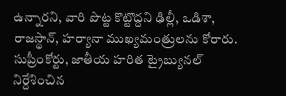ఉన్నారని, వారి పొట్ట కొట్టొద్దని ఢిల్లీ, ఒడిశా, రాజస్థాన్, హర్యానా ముఖ్యమంత్రులను కోరారు. సుప్రీంకోర్టు, జాతీయ హరిత ట్రైబ్యునల్ నిర్దేశించిన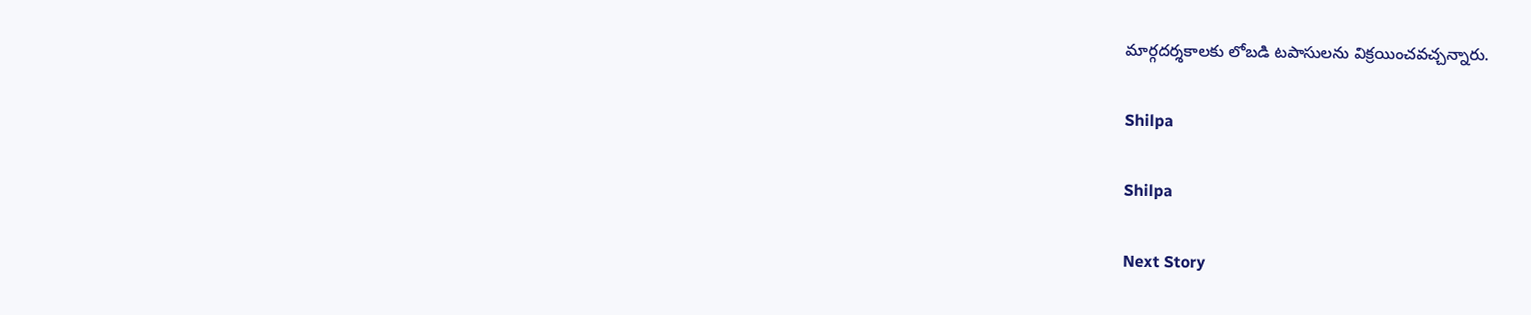మార్గదర్శకాలకు లోబడి టపాసులను విక్రయించవచ్చన్నారు.

Shilpa

Shilpa

Next Story